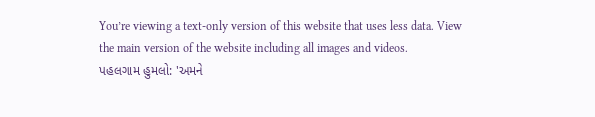You’re viewing a text-only version of this website that uses less data. View the main version of the website including all images and videos.
પહલગામ હુમલો: 'અમને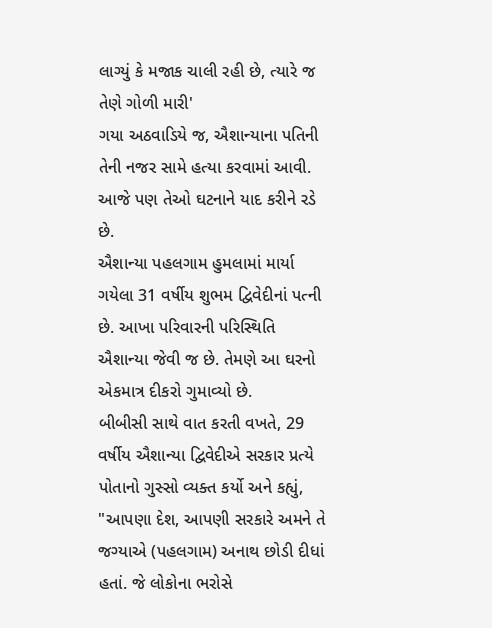લાગ્યું કે મજાક ચાલી રહી છે, ત્યારે જ તેણે ગોળી મારી'
ગયા અઠવાડિયે જ, ઐશાન્યાના પતિની તેની નજર સામે હત્યા કરવામાં આવી. આજે પણ તેઓ ઘટનાને યાદ કરીને રડે છે.
ઐશાન્યા પહલગામ હુમલામાં માર્યા ગયેલા 31 વર્ષીય શુભમ દ્વિવેદીનાં પત્ની છે. આખા પરિવારની પરિસ્થિતિ ઐશાન્યા જેવી જ છે. તેમણે આ ઘરનો એકમાત્ર દીકરો ગુમાવ્યો છે.
બીબીસી સાથે વાત કરતી વખતે, 29 વર્ષીય ઐશાન્યા દ્વિવેદીએ સરકાર પ્રત્યે પોતાનો ગુસ્સો વ્યક્ત કર્યો અને કહ્યું, "આપણા દેશ, આપણી સરકારે અમને તે જગ્યાએ (પહલગામ) અનાથ છોડી દીધાં હતાં. જે લોકોના ભરોસે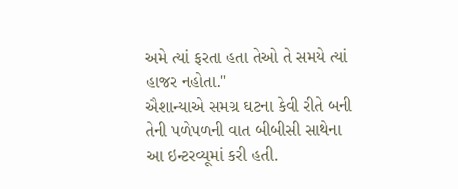અમે ત્યાં ફરતા હતા તેઓ તે સમયે ત્યાં હાજર નહોતા."
ઐશાન્યાએ સમગ્ર ઘટના કેવી રીતે બની તેની પળેપળની વાત બીબીસી સાથેના આ ઇન્ટરવ્યૂમાં કરી હતી.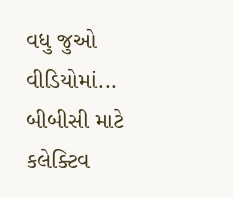વધુ જુઓ વીડિયોમાં...
બીબીસી માટે કલેક્ટિવ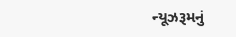ન્યૂઝરૂમનું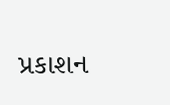પ્રકાશન